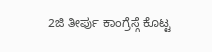2ಜಿ ತೀರ್ಪು ಕಾಂಗ್ರೆಸ್ಗೆ ಕೊಟ್ಟ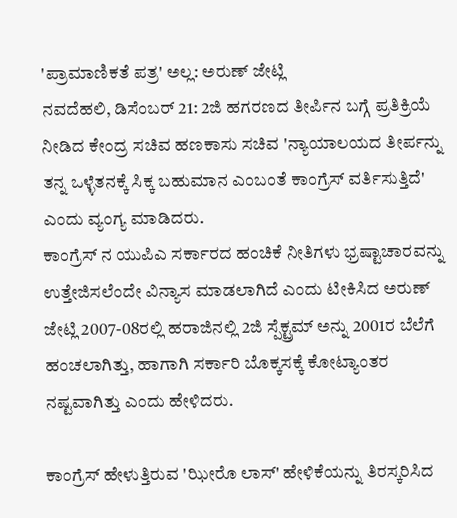'ಪ್ರಾಮಾಣಿಕತೆ ಪತ್ರ' ಅಲ್ಲ: ಅರುಣ್ ಜೇಟ್ಲಿ
ನವದೆಹಲಿ, ಡಿಸೆಂಬರ್ 21: 2ಜಿ ಹಗರಣದ ತೀರ್ಪಿನ ಬಗ್ಗೆ ಪ್ರತಿಕ್ರಿಯೆ ನೀಡಿದ ಕೇಂದ್ರ ಸಚಿವ ಹಣಕಾಸು ಸಚಿವ 'ನ್ಯಾಯಾಲಯದ ತೀರ್ಪನ್ನು ತನ್ನ ಒಳ್ಳೆತನಕ್ಕೆ ಸಿಕ್ಕ ಬಹುಮಾನ ಎಂಬಂತೆ ಕಾಂಗ್ರೆಸ್ ವರ್ತಿಸುತ್ತಿದೆ' ಎಂದು ವ್ಯಂಗ್ಯ ಮಾಡಿದರು.
ಕಾಂಗ್ರೆಸ್ ನ ಯುಪಿಎ ಸರ್ಕಾರದ ಹಂಚಿಕೆ ನೀತಿಗಳು ಭ್ರಷ್ಟಾಚಾರವನ್ನು ಉತ್ತೇಜಿಸಲೆಂದೇ ವಿನ್ಯಾಸ ಮಾಡಲಾಗಿದೆ ಎಂದು ಟೀಕಿಸಿದ ಅರುಣ್ ಜೇಟ್ಲಿ 2007-08ರಲ್ಲಿ ಹರಾಜಿನಲ್ಲಿ 2ಜಿ ಸ್ಪೆಕ್ಟ್ರಮ್ ಅನ್ನು 2001ರ ಬೆಲೆಗೆ ಹಂಚಲಾಗಿತ್ತು, ಹಾಗಾಗಿ ಸರ್ಕಾರಿ ಬೊಕ್ಕಸಕ್ಕೆ ಕೋಟ್ಯಾಂತರ ನಷ್ಟವಾಗಿತ್ತು ಎಂದು ಹೇಳಿದರು.

ಕಾಂಗ್ರೆಸ್ ಹೇಳುತ್ತಿರುವ 'ಝೀರೊ ಲಾಸ್' ಹೇಳಿಕೆಯನ್ನು ತಿರಸ್ಕರಿಸಿದ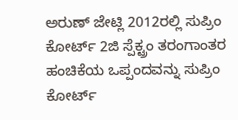ಅರುಣ್ ಜೇಟ್ಲಿ 2012ರಲ್ಲಿ ಸುಪ್ರಿಂ ಕೋರ್ಟ್ 2ಜಿ ಸ್ಪೆಕ್ಟ್ರಂ ತರಂಗಾಂತರ ಹಂಚಿಕೆಯ ಒಪ್ಪಂದವನ್ನು ಸುಪ್ರಿಂ ಕೋರ್ಟ್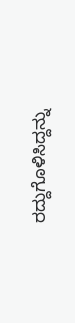ರದ್ದುಗೊಳಿಸಿದ್ದನ್ನು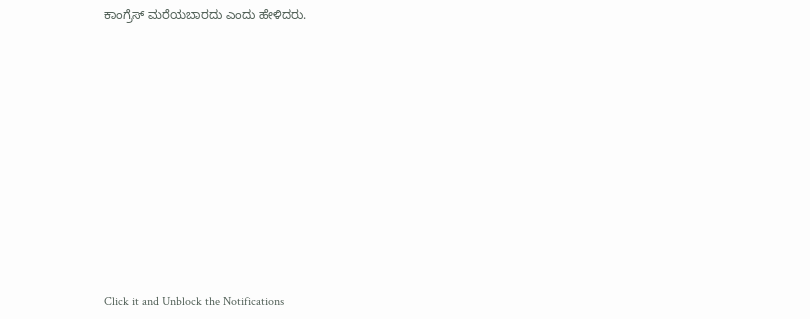ಕಾಂಗ್ರೆಸ್ ಮರೆಯಬಾರದು ಎಂದು ಹೇಳಿದರು.












Click it and Unblock the Notifications